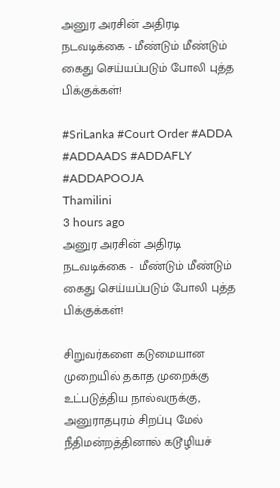அனுர அரசின் அதிரடி நடவடிக்கை - மீண்டும் மீண்டும் கைது செய்யப்படும் போலி புத்த பிக்குக்கள்!

#SriLanka #Court Order #ADDA #ADDAADS #ADDAFLY #ADDAPOOJA
Thamilini
3 hours ago
அனுர அரசின் அதிரடி நடவடிக்கை -  மீண்டும் மீண்டும் கைது செய்யப்படும் போலி புத்த பிக்குக்கள்!

சிறுவர்களை கடுமையான முறையில் தகாத முறைக்கு உட்படுத்திய நால்வருக்கு, அனுராதபுரம் சிறப்பு மேல் நீதிமன்றத்தினால் கடூழியச்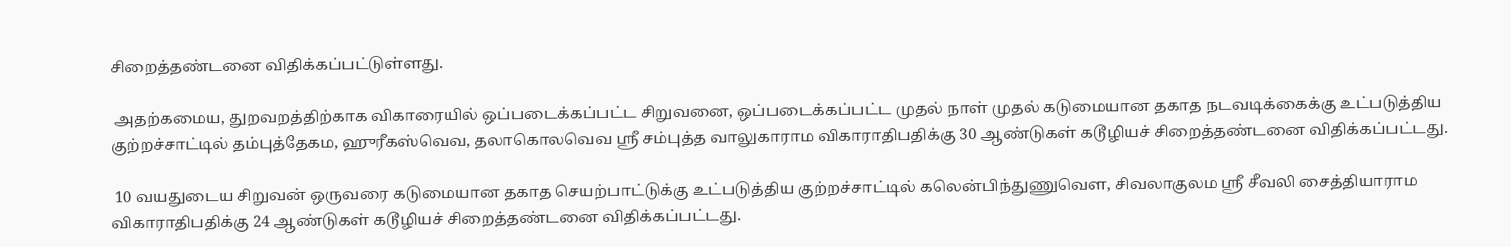சிறைத்தண்டனை விதிக்கப்பட்டுள்ளது.

 அதற்கமைய, துறவறத்திற்காக விகாரையில் ஒப்படைக்கப்பட்ட சிறுவனை, ஒப்படைக்கப்பட்ட முதல் நாள் முதல் கடுமையான தகாத நடவடிக்கைக்கு உட்படுத்திய குற்றச்சாட்டில் தம்புத்தேகம, ஹுரீகஸ்வெவ, தலாகொலவெவ ஸ்ரீ சம்புத்த வாலுகாராம விகாராதிபதிக்கு 30 ஆண்டுகள் கடூழியச் சிறைத்தண்டனை விதிக்கப்பட்டது.

 10 வயதுடைய சிறுவன் ஒருவரை கடுமையான தகாத செயற்பாட்டுக்கு உட்படுத்திய குற்றச்சாட்டில் கலென்பிந்துணுவௌ, சிவலாகுலம ஸ்ரீ சீவலி சைத்தியாராம விகாராதிபதிக்கு 24 ஆண்டுகள் கடூழியச் சிறைத்தண்டனை விதிக்கப்பட்டது.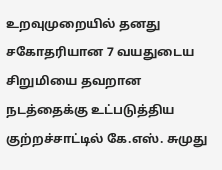உறவுமுறையில் தனது சகோதரியான 7 வயதுடைய சிறுமியை தவறான நடத்தைக்கு உட்படுத்திய குற்றச்சாட்டில் கே.எஸ். சுமுது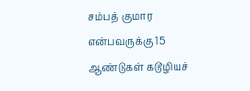சம்பத் குமார என்பவருக்கு 15 ஆண்டுகள் கடூழியச்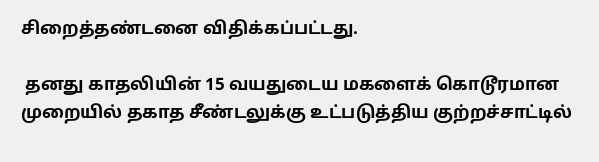சிறைத்தண்டனை விதிக்கப்பட்டது.

 தனது காதலியின் 15 வயதுடைய மகளைக் கொடூரமான முறையில் தகாத சீண்டலுக்கு உட்படுத்திய குற்றச்சாட்டில்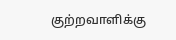குற்றவாளிக்கு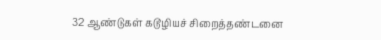32 ஆண்டுகள் கடூழியச் சிறைத்தண்டனை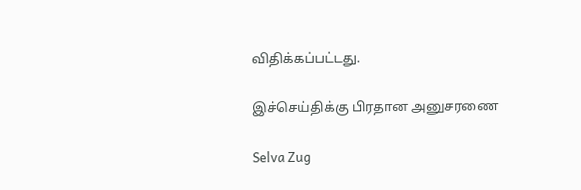விதிக்கப்பட்டது.

இச்செய்திக்கு பிரதான அனுசரணை

Selva Zug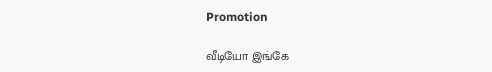Promotion

வீடியோ இங்கே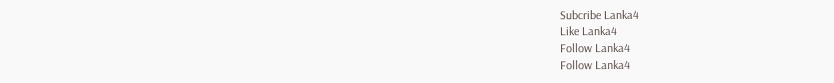Subcribe Lanka4
Like Lanka4
Follow Lanka4
Follow Lanka4